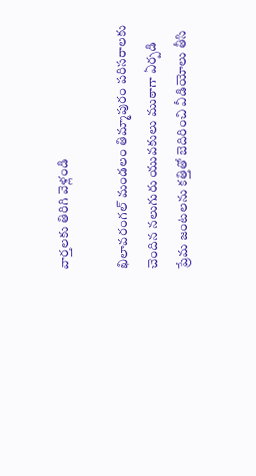వార్తలకు తిరిగి వెళ్లండి

ఖిలావరంగల్ మండలం తిమ్మాపురం పరిసరాలకు చెందిన నలుగురు యువకులు ముఠాగా ఏర్పడి ప్రేమ జంటలను కత్తితో బెదిరించి వీడియోలు తీసి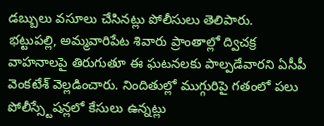డబ్బులు వసూలు చేసినట్లు పోలీసులు తెలిపారు.
భట్టుపల్లి, అమ్మవారిపేట శివారు ప్రాంతాల్లో ద్విచక్ర వాహనాలపై తిరుగుతూ ఈ ఘటనలకు పాల్పడేవారని ఏసీపీ వెంకటేశ్ వెల్లడించారు. నిందితుల్లో ముగ్గురిపై గతంలో పలు పోలీస్స్టేషన్లలో కేసులు ఉన్నట్లు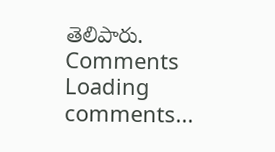తెలిపారు.
Comments
Loading comments...